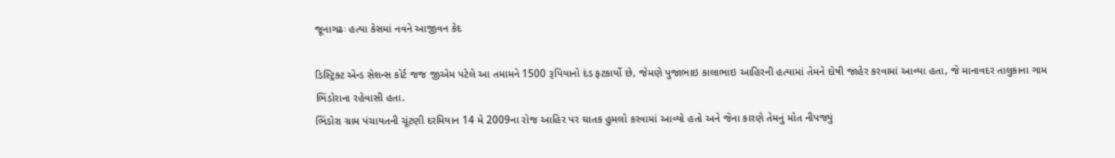જૂનાગઢઃ હત્યા કેસમાં નવને આજીવન કેદ

ડિસ્ટ્રિક્ટ એન્ડ સેશન્સ કોર્ટ જજ જીએમ પટેલે આ તમામને 1500 રૂપિયાનો દંડ ફટકાર્યો છે, જેમણે પુજાભાઇ કાલાભાઇ આહિરની હત્યામાં તેમને દોષી જાહેર કરવામાં આવ્યા હતા, જે માનાવદર તાલુકાના ગામ ભિંડોરાના રહેવાસી હતા.
ભિંડોરા ગ્રામ પંચાયતની ચૂંટણી દરમિયાન 14 મે 2009ના રોજ આહિર પર ઘાતક હુમલો કરવામાં આવ્યો હતો અને જેના કારણે તેમનું મોત નીપજ્યું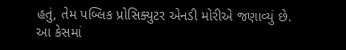હતું, તેમ પબ્લિક પ્રોસિક્યુટર એનડી મોરીએ જણાવ્યું છે.
આ કેસમાં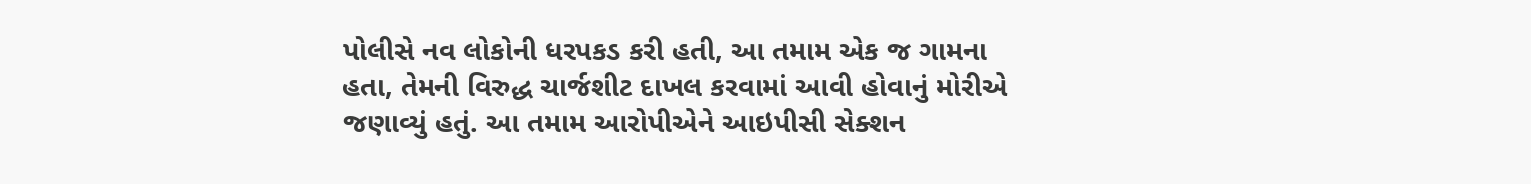પોલીસે નવ લોકોની ધરપકડ કરી હતી, આ તમામ એક જ ગામના હતા, તેમની વિરુદ્ધ ચાર્જશીટ દાખલ કરવામાં આવી હોવાનું મોરીએ જણાવ્યું હતું. આ તમામ આરોપીએને આઇપીસી સેક્શન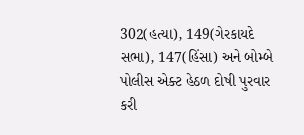302(હત્યા), 149(ગેરકાયદે સભા), 147(હિંસા) અને બોમ્બે પોલીસ એક્ટ હેઠળ દોષી પુરવાર કરી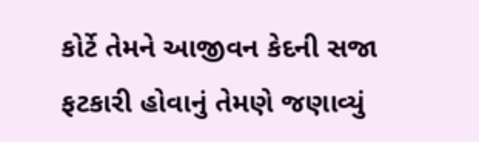કોર્ટે તેમને આજીવન કેદની સજા ફટકારી હોવાનું તેમણે જણાવ્યું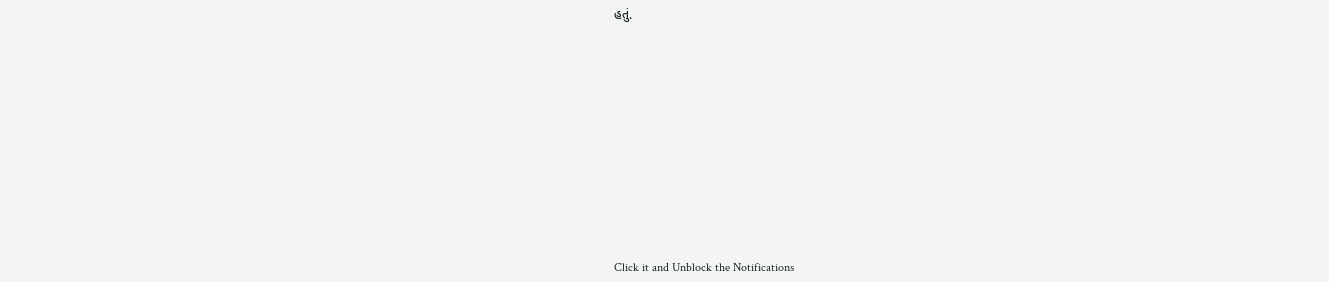હતું.












Click it and Unblock the Notifications